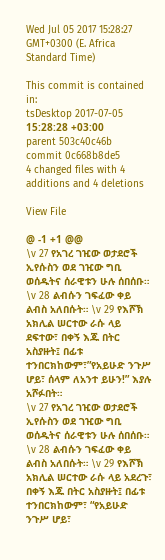Wed Jul 05 2017 15:28:27 GMT+0300 (E. Africa Standard Time)

This commit is contained in:
tsDesktop 2017-07-05 15:28:28 +03:00
parent 503c40c46b
commit 0c668b8de5
4 changed files with 4 additions and 4 deletions

View File

@ -1 +1 @@
\v 27 የአገረ ገዢው ወታደሮች ኢየሱስን ወደ ገዢው ግቢ ወሰዱትና ሰራዊቱን ሁሉ ሰበሰቡ። \v 28 ልብሱን ገፍፈው ቀይ ልብስ አለበሱት። \v 29 የእሾኽ አክሊል ሠርተው ራሱ ላይ ደፍተው፣ በቀኝ እጁ በትር አስያዙት፤ በፊቱ ተንበርክከውም፣”የአይሁድ ንጉሥ ሆይ፣ ሰላም ለአንተ ይሁን!” እያሉ አሾፉበት።
\v 27 የአገረ ገዢው ወታደሮች ኢየሱስን ወደ ገዢው ግቢ ወሰዱትና ሰራዊቱን ሁሉ ሰበሰቡ። \v 28 ልብሱን ገፍፈው ቀይ ልብስ አለበሱት። \v 29 የእሾኽ አክሊል ሠርተው ራሱ ላይ አደረጉ፣ በቀኝ እጁ በትር አስያዙት፤ በፊቱ ተንበርክከውም፣ “የአይሁድ ንጉሥ ሆይ፣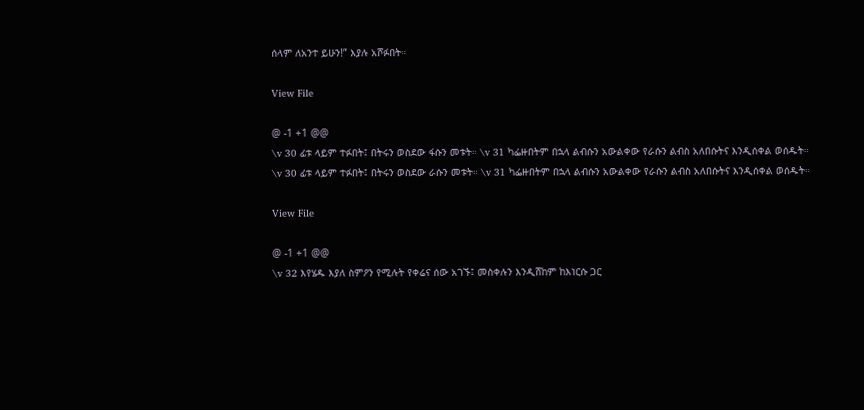ሰላም ለአንተ ይሁን!” እያሉ አሾፉበት።

View File

@ -1 +1 @@
\v 30 ፊቱ ላይም ተፉበት፤ በትሩን ወስደው ፋሱን መቱት። \v 31 ካፌዙበትም በኋላ ልብሱን አውልቀው የራሱን ልብስ አለበሱትና እንዲሰቀል ወሰዱት።
\v 30 ፊቱ ላይም ተፉበት፤ በትሩን ወስደው ራሱን መቱት። \v 31 ካፌዙበትም በኋላ ልብሱን አውልቀው የራሱን ልብስ አለበሱትና እንዲሰቀል ወሰዱት።

View File

@ -1 +1 @@
\v 32 እየሄዱ እያለ ስምዖን የሚሉት የቀሬና ሰው አገኙ፤ መስቀሉን እንዲሸከም ከእነርሱ ጋር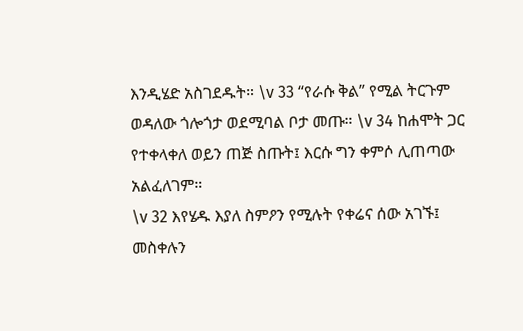እንዲሄድ አስገደዱት። \v 33 “የራሱ ቅል” የሚል ትርጉም ወዳለው ጎሎጎታ ወደሚባል ቦታ መጡ። \v 34 ከሐሞት ጋር የተቀላቀለ ወይን ጠጅ ስጡት፤ እርሱ ግን ቀምሶ ሊጠጣው አልፈለገም።
\v 32 እየሄዱ እያለ ስምዖን የሚሉት የቀሬና ሰው አገኙ፤ መስቀሉን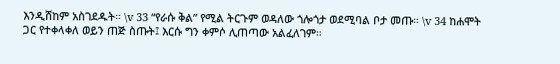እንዲሸከም አስገደዱት። \v 33 “የራሱ ቅል” የሚል ትርጉም ወዳለው ጎሎጎታ ወደሚባል ቦታ መጡ። \v 34 ከሐሞት ጋር የተቀላቀለ ወይን ጠጅ ስጡት፤ እርሱ ግን ቀምሶ ሊጠጣው አልፈለገም።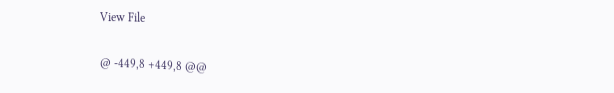View File

@ -449,8 +449,8 @@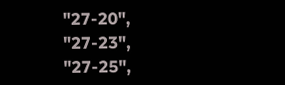"27-20",
"27-23",
"27-25",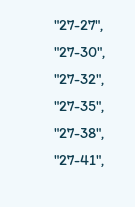"27-27",
"27-30",
"27-32",
"27-35",
"27-38",
"27-41",